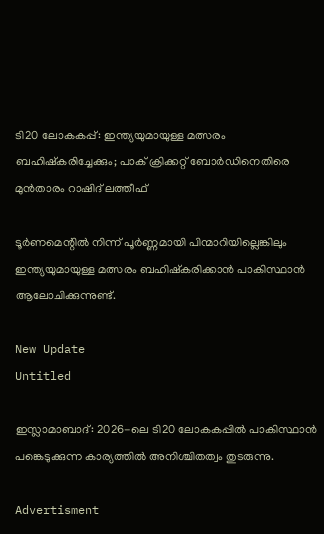ടി20 ലോകകപ്പ്: ഇന്ത്യയുമായുള്ള മത്സരം ബഹിഷ്കരിച്ചേക്കും; പാക് ക്രിക്കറ്റ് ബോർഡിനെതിരെ മുൻതാരം റാഷിദ് ലത്തീഫ്

ടൂര്‍ണമെന്റില്‍ നിന്ന് പൂര്‍ണ്ണമായി പിന്മാറിയില്ലെങ്കിലും ഇന്ത്യയുമായുള്ള മത്സരം ബഹിഷ്‌കരിക്കാന്‍ പാകിസ്ഥാന്‍ ആലോചിക്കുന്നുണ്ട്.

New Update
Untitled

ഇസ്ലാമാബാദ്: 2026-ലെ ടി20 ലോകകപ്പില്‍ പാകിസ്ഥാന്‍ പങ്കെടുക്കുന്ന കാര്യത്തില്‍ അനിശ്ചിതത്വം തുടരുന്നു.

Advertisment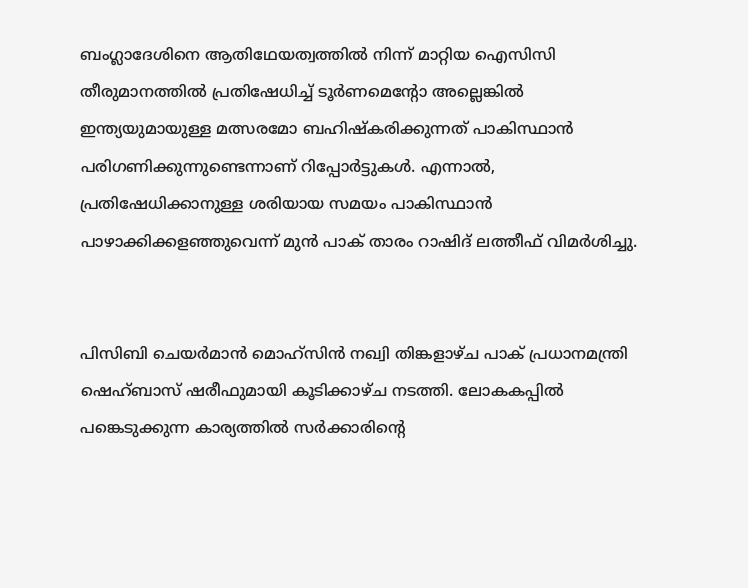ബംഗ്ലാദേശിനെ ആതിഥേയത്വത്തില്‍ നിന്ന് മാറ്റിയ ഐസിസി തീരുമാനത്തില്‍ പ്രതിഷേധിച്ച് ടൂര്‍ണമെന്റോ അല്ലെങ്കില്‍ ഇന്ത്യയുമായുള്ള മത്സരമോ ബഹിഷ്‌കരിക്കുന്നത് പാകിസ്ഥാന്‍ പരിഗണിക്കുന്നുണ്ടെന്നാണ് റിപ്പോര്‍ട്ടുകള്‍. എന്നാല്‍, പ്രതിഷേധിക്കാനുള്ള ശരിയായ സമയം പാകിസ്ഥാന്‍ പാഴാക്കിക്കളഞ്ഞുവെന്ന് മുന്‍ പാക് താരം റാഷിദ് ലത്തീഫ് വിമര്‍ശിച്ചു.


പിസിബി ചെയര്‍മാന്‍ മൊഹ്‌സിന്‍ നഖ്വി തിങ്കളാഴ്ച പാക് പ്രധാനമന്ത്രി ഷെഹ്ബാസ് ഷരീഫുമായി കൂടിക്കാഴ്ച നടത്തി. ലോകകപ്പില്‍ പങ്കെടുക്കുന്ന കാര്യത്തില്‍ സര്‍ക്കാരിന്റെ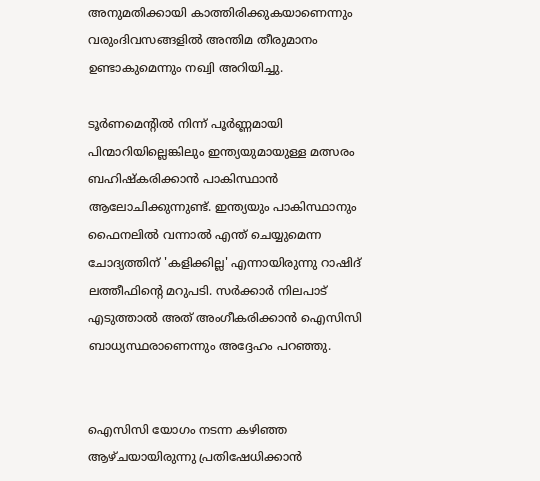അനുമതിക്കായി കാത്തിരിക്കുകയാണെന്നും വരുംദിവസങ്ങളില്‍ അന്തിമ തീരുമാനം ഉണ്ടാകുമെന്നും നഖ്വി അറിയിച്ചു.

ടൂര്‍ണമെന്റില്‍ നിന്ന് പൂര്‍ണ്ണമായി പിന്മാറിയില്ലെങ്കിലും ഇന്ത്യയുമായുള്ള മത്സരം ബഹിഷ്‌കരിക്കാന്‍ പാകിസ്ഥാന്‍ ആലോചിക്കുന്നുണ്ട്. ഇന്ത്യയും പാകിസ്ഥാനും ഫൈനലില്‍ വന്നാല്‍ എന്ത് ചെയ്യുമെന്ന ചോദ്യത്തിന് 'കളിക്കില്ല' എന്നായിരുന്നു റാഷിദ് ലത്തീഫിന്റെ മറുപടി. സര്‍ക്കാര്‍ നിലപാട് എടുത്താല്‍ അത് അംഗീകരിക്കാന്‍ ഐസിസി ബാധ്യസ്ഥരാണെന്നും അദ്ദേഹം പറഞ്ഞു.


ഐസിസി യോഗം നടന്ന കഴിഞ്ഞ ആഴ്ചയായിരുന്നു പ്രതിഷേധിക്കാന്‍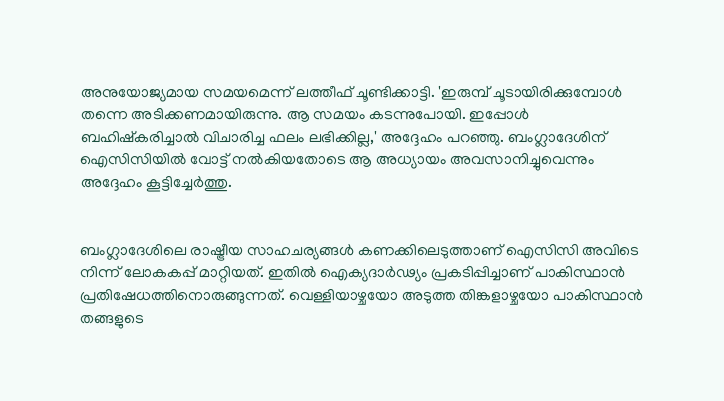അനുയോജ്യമായ സമയമെന്ന് ലത്തീഫ് ചൂണ്ടിക്കാട്ടി. 'ഇരുമ്പ് ചൂടായിരിക്കുമ്പോള്‍ തന്നെ അടിക്കണമായിരുന്നു. ആ സമയം കടന്നുപോയി. ഇപ്പോള്‍ ബഹിഷ്‌കരിച്ചാല്‍ വിചാരിച്ച ഫലം ലഭിക്കില്ല,' അദ്ദേഹം പറഞ്ഞു. ബംഗ്ലാദേശിന് ഐസിസിയില്‍ വോട്ട് നല്‍കിയതോടെ ആ അധ്യായം അവസാനിച്ചുവെന്നും അദ്ദേഹം കൂട്ടിച്ചേര്‍ത്തു.


ബംഗ്ലാദേശിലെ രാഷ്ട്രീയ സാഹചര്യങ്ങള്‍ കണക്കിലെടുത്താണ് ഐസിസി അവിടെ നിന്ന് ലോകകപ്പ് മാറ്റിയത്. ഇതില്‍ ഐക്യദാര്‍ഢ്യം പ്രകടിപ്പിച്ചാണ് പാകിസ്ഥാന്‍ പ്രതിഷേധത്തിനൊരുങ്ങുന്നത്. വെള്ളിയാഴ്ചയോ അടുത്ത തിങ്കളാഴ്ചയോ പാകിസ്ഥാന്‍ തങ്ങളുടെ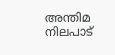അന്തിമ നിലപാട്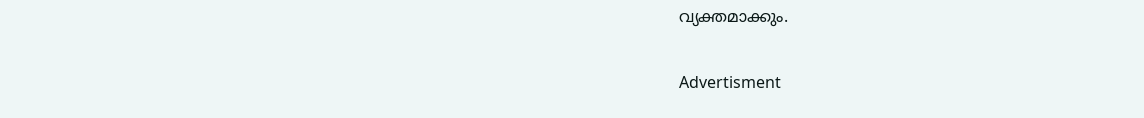വ്യക്തമാക്കും.

Advertisment